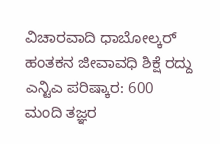ವಿಚಾರವಾದಿ ಧಾಬೋಲ್ಕರ್ ಹಂತಕನ ಜೀವಾವಧಿ ಶಿಕ್ಷೆ ರದ್ದು
ಎನ್ಟಿಎ ಪರಿಷ್ಕಾರ: 600 ಮಂದಿ ತಜ್ಞರ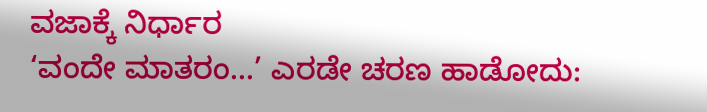ವಜಾಕ್ಕೆ ನಿರ್ಧಾರ
‘ವಂದೇ ಮಾತರಂ...’ ಎರಡೇ ಚರಣ ಹಾಡೋದು: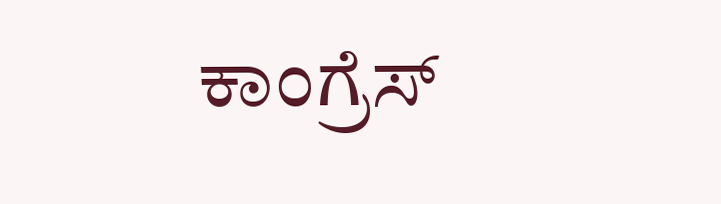ಕಾಂಗ್ರೆಸ್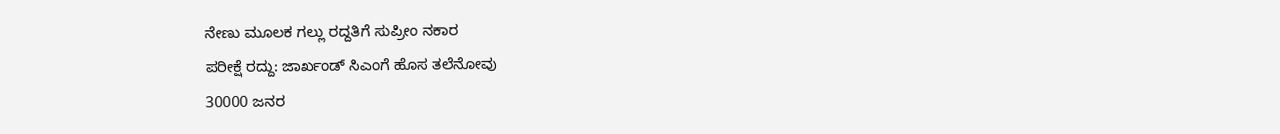ನೇಣು ಮೂಲಕ ಗಲ್ಲು ರದ್ದತಿಗೆ ಸುಪ್ರೀಂ ನಕಾರ
ಪರೀಕ್ಷೆ ರದ್ದು: ಜಾರ್ಖಂಡ್ ಸಿಎಂಗೆ ಹೊಸ ತಲೆನೋವು
30000 ಜನರ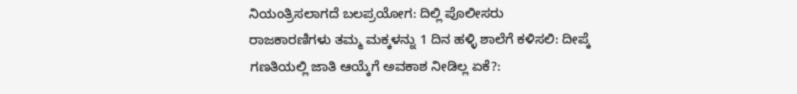ನಿಯಂತ್ರಿಸಲಾಗದೆ ಬಲಪ್ರಯೋಗ: ದಿಲ್ಲಿ ಪೊಲೀಸರು
ರಾಜಕಾರಣಿಗಳು ತಮ್ಮ ಮಕ್ಕಳನ್ನು 1 ದಿನ ಹಳ್ಳಿ ಶಾಲೆಗೆ ಕಳಿಸಲಿ: ದೀಪ್ಕೆ
ಗಣತಿಯಲ್ಲಿ ಜಾತಿ ಆಯ್ಕೆಗೆ ಅವಕಾಶ ನೀಡಿಲ್ಲ ಏಕೆ?: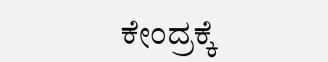ಕೇಂದ್ರಕ್ಕೆ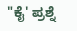"ಕೈ' ಪ್ರಶ್ನೆ